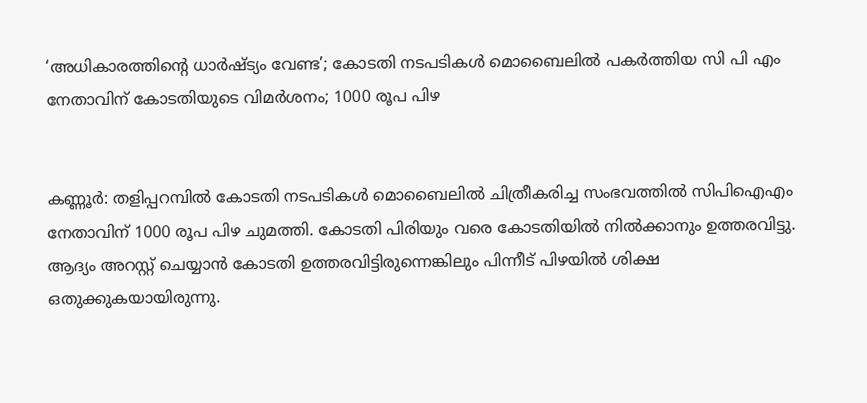‘അധികാരത്തിന്റെ ധാർഷ്ട്യം വേണ്ട’; കോടതി നടപടികൾ മൊബൈലിൽ പകർത്തിയ സി പി എം നേതാവിന് കോടതിയുടെ വിമർശനം; 1000 രൂപ പിഴ


കണ്ണൂര്‍: തളിപ്പറമ്പില്‍ കോടതി നടപടികൾ മൊബൈലില്‍ ചിത്രീകരിച്ച സംഭവത്തില്‍ സിപിഐഎം നേതാവിന് 1000 രൂപ പിഴ ചുമത്തി. കോടതി പിരിയും വരെ കോടതിയില്‍ നില്‍ക്കാനും ഉത്തരവിട്ടു. ആദ്യം അറസ്റ്റ് ചെയ്യാന്‍ കോടതി ഉത്തരവിട്ടിരുന്നെങ്കിലും പിന്നീട് പിഴയില്‍ ശിക്ഷ ഒതുക്കുകയായിരുന്നു.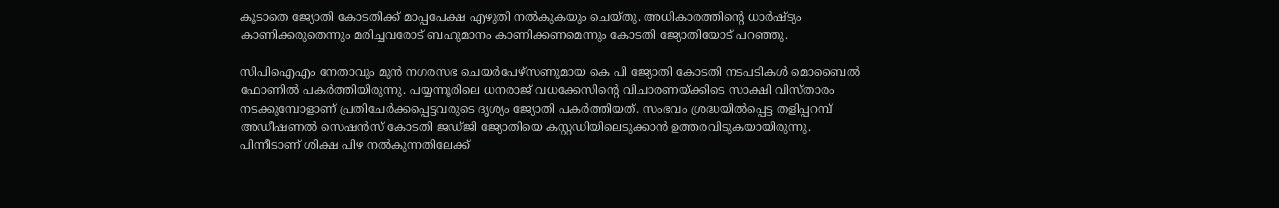കൂടാതെ ജ്യോതി കോടതിക്ക് മാപ്പപേക്ഷ എഴുതി നല്‍കുകയും ചെയ്തു. അധികാരത്തിന്റെ ധാര്‍ഷ്ട്യം കാണിക്കരുതെന്നും മരിച്ചവരോട് ബഹുമാനം കാണിക്കണമെന്നും കോടതി ജ്യോതിയോട് പറഞ്ഞു.

സിപിഐഎം നേതാവും മുന്‍ നഗരസഭ ചെയര്‍പേഴ്‌സണുമായ കെ പി ജ്യോതി കോടതി നടപടികള്‍ മൊബൈല്‍ ഫോണില്‍ പകര്‍ത്തിയിരുന്നു. പയ്യന്നൂരിലെ ധനരാജ് വധക്കേസിന്റെ വിചാരണയ്ക്കിടെ സാക്ഷി വിസ്താരം നടക്കുമ്പോളാണ് പ്രതിചേര്‍ക്കപ്പെട്ടവരുടെ ദൃശ്യം ജ്യോതി പകര്‍ത്തിയത്. സംഭവം ശ്രദ്ധയില്‍പ്പെട്ട തളിപ്പറമ്പ് അഡീഷണല്‍ സെഷന്‍സ് കോടതി ജഡ്ജി ജ്യോതിയെ കസ്റ്റഡിയിലെടുക്കാന്‍ ഉത്തരവിടുകയായിരുന്നു. പിന്നീടാണ് ശിക്ഷ പിഴ നൽകുന്നതിലേക്ക്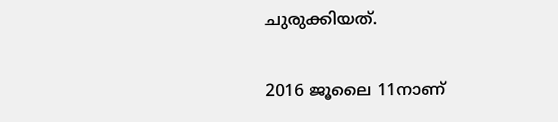ചുരുക്കിയത്.

2016 ജൂലൈ 11നാണ്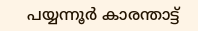പയ്യന്നൂര്‍ കാരന്താട്ട്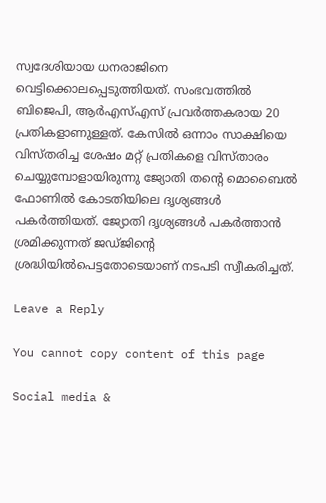സ്വദേശിയായ ധനരാജിനെ വെട്ടിക്കൊലപ്പെടുത്തിയത്. സംഭവത്തില്‍ ബിജെപി, ആര്‍എസ്എസ് പ്രവര്‍ത്തകരായ 20 പ്രതികളാണുള്ളത്. കേസില്‍ ഒന്നാം സാക്ഷിയെ വിസ്തരിച്ച ശേഷം മറ്റ് പ്രതികളെ വിസ്താരം ചെയ്യുമ്പോളായിരുന്നു ജ്യോതി തന്റെ മൊബൈല്‍ ഫോണില്‍ കോടതിയിലെ ദൃശ്യങ്ങള്‍ പകര്‍ത്തിയത്. ജ്യോതി ദൃശ്യങ്ങള്‍ പകര്‍ത്താന്‍ ശ്രമിക്കുന്നത് ജഡ്ജിന്റെ ശ്രദ്ധിയില്‍പെട്ടതോടെയാണ് നടപടി സ്വീകരിച്ചത്.

Leave a Reply

You cannot copy content of this page

Social media &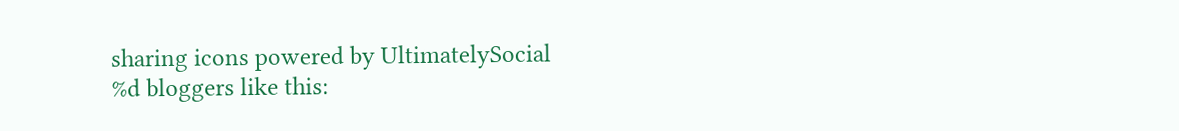sharing icons powered by UltimatelySocial
%d bloggers like this: